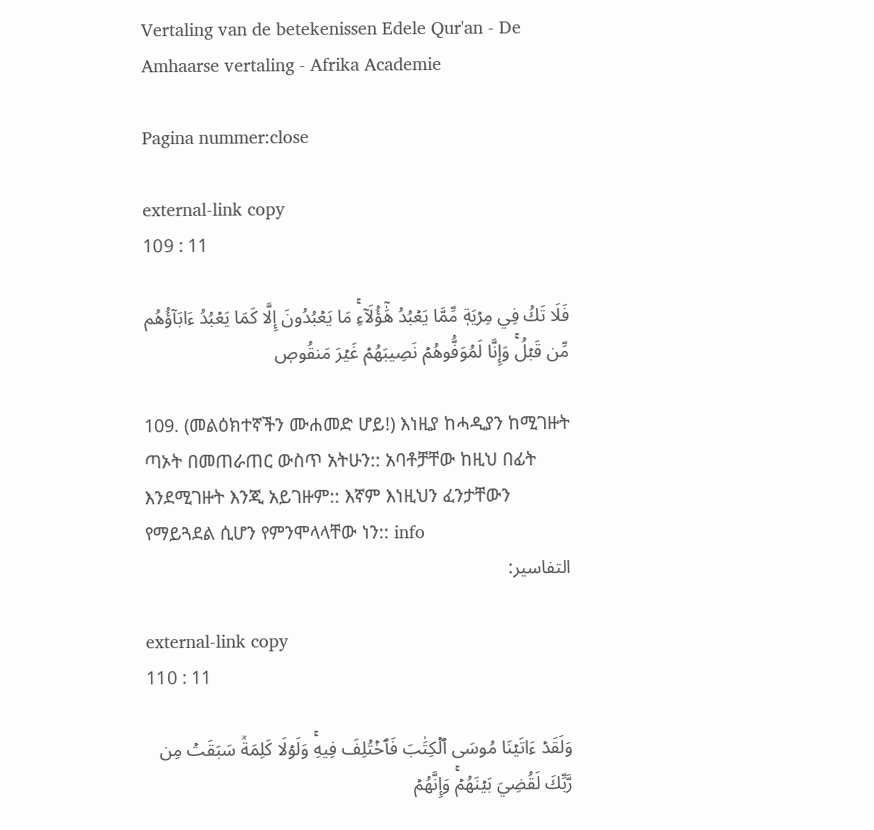Vertaling van de betekenissen Edele Qur'an - De Amhaarse vertaling - Afrika Academie

Pagina nummer:close

external-link copy
109 : 11

فَلَا تَكُ فِي مِرۡيَةٖ مِّمَّا يَعۡبُدُ هَٰٓؤُلَآءِۚ مَا يَعۡبُدُونَ إِلَّا كَمَا يَعۡبُدُ ءَابَآؤُهُم مِّن قَبۡلُۚ وَإِنَّا لَمُوَفُّوهُمۡ نَصِيبَهُمۡ غَيۡرَ مَنقُوصٖ

109. (መልዕክተኛችን ሙሐመድ ሆይ!) እነዚያ ከሓዲያን ከሚገዙት ጣኦት በመጠራጠር ውስጥ አትሁን:: አባቶቻቸው ከዚህ በፊት እንደሚገዙት እንጂ አይገዙም:: እኛም እነዚህን ፈንታቸውን የማይጓደል ሲሆን የምንሞላላቸው ነን:: info
التفاسير:

external-link copy
110 : 11

وَلَقَدۡ ءَاتَيۡنَا مُوسَى ٱلۡكِتَٰبَ فَٱخۡتُلِفَ فِيهِۚ وَلَوۡلَا كَلِمَةٞ سَبَقَتۡ مِن رَّبِّكَ لَقُضِيَ بَيۡنَهُمۡۚ وَإِنَّهُمۡ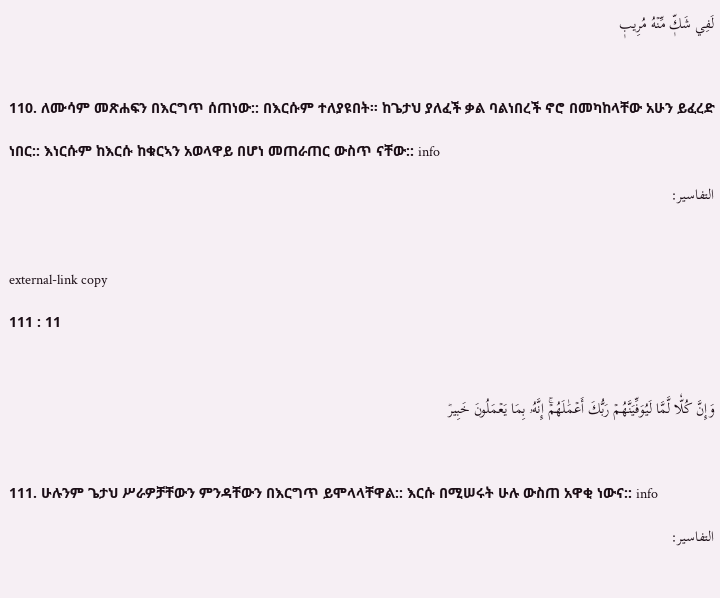لَفِي شَكّٖ مِّنۡهُ مُرِيبٖ

110. ለሙሳም መጽሐፍን በእርግጥ ሰጠነው:: በእርሱም ተለያዩበት። ከጌታህ ያለፈች ቃል ባልነበረች ኖሮ በመካከላቸው አሁን ይፈረድ ነበር:: እነርሱም ከእርሱ ከቁርኣን አወላዋይ በሆነ መጠራጠር ውስጥ ናቸው:: info
التفاسير:

external-link copy
111 : 11

وَإِنَّ كُلّٗا لَّمَّا لَيُوَفِّيَنَّهُمۡ رَبُّكَ أَعۡمَٰلَهُمۡۚ إِنَّهُۥ بِمَا يَعۡمَلُونَ خَبِيرٞ

111. ሁሉንም ጌታህ ሥራዎቻቸውን ምንዳቸውን በእርግጥ ይሞላላቸዋል:: እርሱ በሚሠሩት ሁሉ ውስጠ አዋቂ ነውና:: info
التفاسير: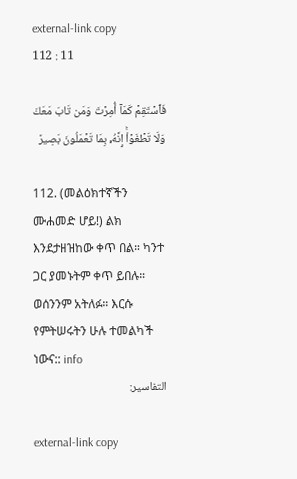external-link copy
112 : 11

فَٱسۡتَقِمۡ كَمَآ أُمِرۡتَ وَمَن تَابَ مَعَكَ وَلَا تَطۡغَوۡاْۚ إِنَّهُۥ بِمَا تَعۡمَلُونَ بَصِيرٞ

112. (መልዕክተኛችን ሙሐመድ ሆይ!) ልክ እንደታዘዝከው ቀጥ በል። ካንተ ጋር ያመኑትም ቀጥ ይበሉ። ወሰንንም አትለፉ። እርሱ የምትሠሩትን ሁሉ ተመልካች ነውና:: info
التفاسير:

external-link copy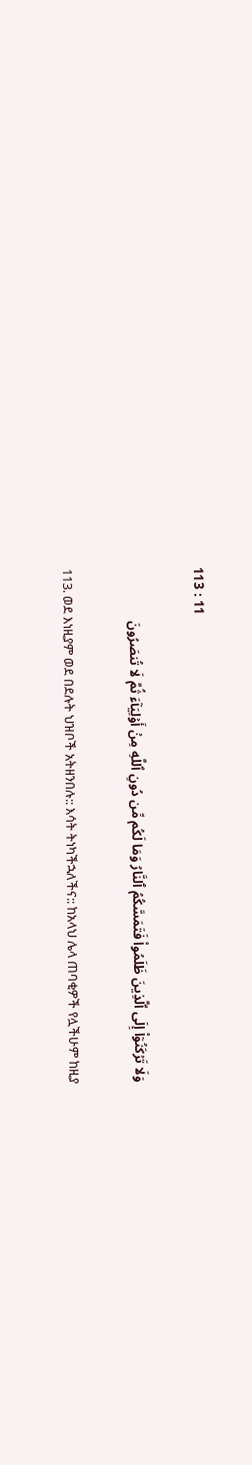113 : 11

وَلَا تَرۡكَنُوٓاْ إِلَى ٱلَّذِينَ ظَلَمُواْ فَتَمَسَّكُمُ ٱلنَّارُ وَمَا لَكُم مِّن دُونِ ٱللَّهِ مِنۡ أَوۡلِيَآءَ ثُمَّ لَا تُنصَرُونَ

113. ወደ እነዚያም ወደ በደሉት ህዝቦች አትዘንበሉ:: እሳት ትነካችኋለችና:: ከአላህ ሌላ ጠባቂዎች የሏችሁም ከዚያ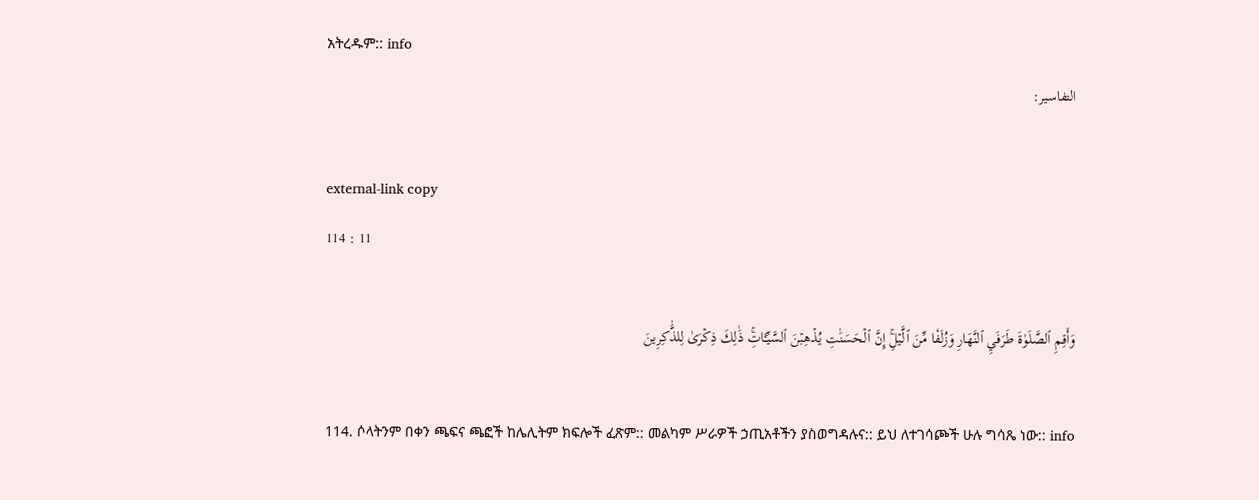አትረዱም:: info
التفاسير:

external-link copy
114 : 11

وَأَقِمِ ٱلصَّلَوٰةَ طَرَفَيِ ٱلنَّهَارِ وَزُلَفٗا مِّنَ ٱلَّيۡلِۚ إِنَّ ٱلۡحَسَنَٰتِ يُذۡهِبۡنَ ٱلسَّيِّـَٔاتِۚ ذَٰلِكَ ذِكۡرَىٰ لِلذَّٰكِرِينَ

114. ሶላትንም በቀን ጫፍና ጫፎች ከሌሊትም ክፍሎች ፈጽም:: መልካም ሥራዎች ኃጢአቶችን ያስወግዳሉና:: ይህ ለተገሳጮች ሁሉ ግሳጼ ነው:: info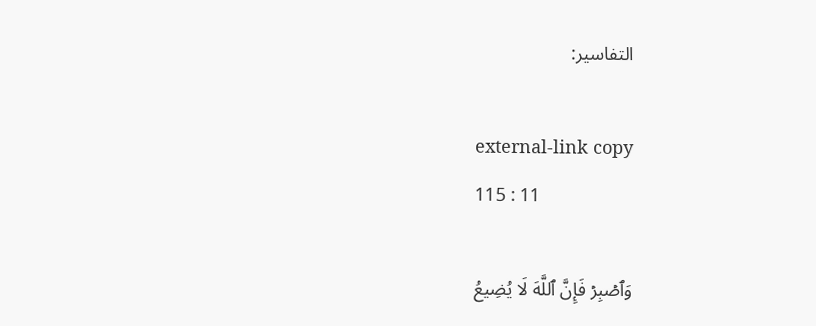التفاسير:

external-link copy
115 : 11

وَٱصۡبِرۡ فَإِنَّ ٱللَّهَ لَا يُضِيعُ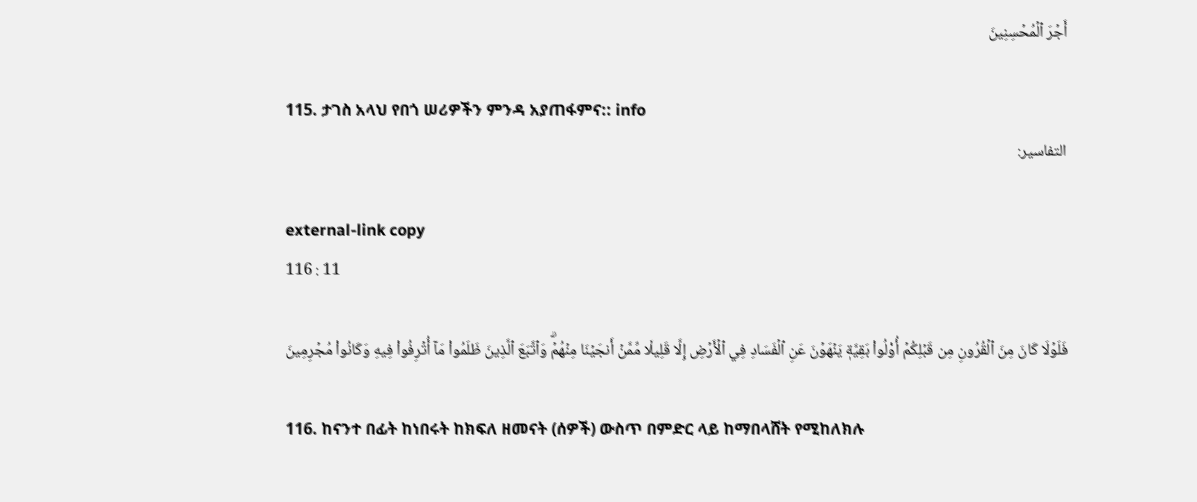أَجۡرَ ٱلۡمُحۡسِنِينَ

115. ታገስ አላህ የበጎ ሠሪዎችን ምንዳ አያጠፋምና:: info
التفاسير:

external-link copy
116 : 11

فَلَوۡلَا كَانَ مِنَ ٱلۡقُرُونِ مِن قَبۡلِكُمۡ أُوْلُواْ بَقِيَّةٖ يَنۡهَوۡنَ عَنِ ٱلۡفَسَادِ فِي ٱلۡأَرۡضِ إِلَّا قَلِيلٗا مِّمَّنۡ أَنجَيۡنَا مِنۡهُمۡۗ وَٱتَّبَعَ ٱلَّذِينَ ظَلَمُواْ مَآ أُتۡرِفُواْ فِيهِ وَكَانُواْ مُجۡرِمِينَ

116. ከናንተ በፊት ከነበሩት ከክፍለ ዘመናት (ሰዎች) ውስጥ በምድር ላይ ከማበላሸት የሚከለክሉ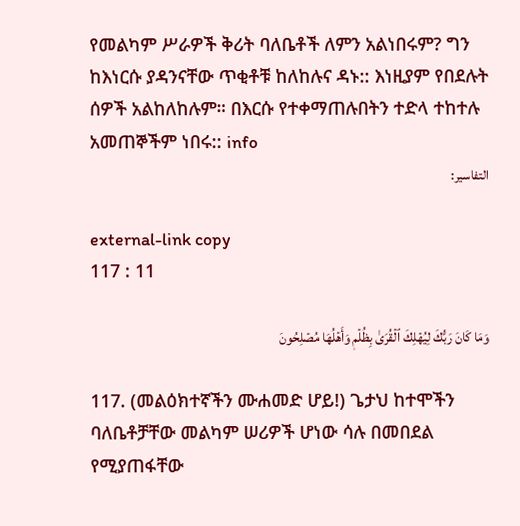የመልካም ሥራዎች ቅሪት ባለቤቶች ለምን አልነበሩም? ግን ከእነርሱ ያዳንናቸው ጥቂቶቹ ከለከሉና ዳኑ:: እነዚያም የበደሉት ሰዎች አልከለከሉም። በእርሱ የተቀማጠሉበትን ተድላ ተከተሉ አመጠኞችም ነበሩ:: info
التفاسير:

external-link copy
117 : 11

وَمَا كَانَ رَبُّكَ لِيُهۡلِكَ ٱلۡقُرَىٰ بِظُلۡمٖ وَأَهۡلُهَا مُصۡلِحُونَ

117. (መልዕክተኛችን ሙሐመድ ሆይ!) ጌታህ ከተሞችን ባለቤቶቻቸው መልካም ሠሪዎች ሆነው ሳሉ በመበደል የሚያጠፋቸው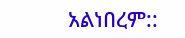አልነበረም::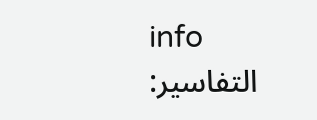info
التفاسير: